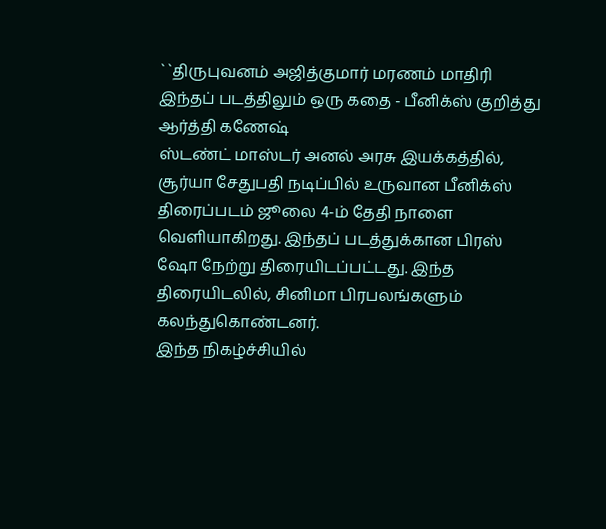``திருபுவனம் அஜித்குமார் மரணம் மாதிரி இந்தப் படத்திலும் ஒரு கதை - பீனிக்ஸ் குறித்து ஆர்த்தி கணேஷ்
ஸ்டண்ட் மாஸ்டர் அனல் அரசு இயக்கத்தில், சூர்யா சேதுபதி நடிப்பில் உருவான பீனிக்ஸ் திரைப்படம் ஜூலை 4-ம் தேதி நாளை வெளியாகிறது. இந்தப் படத்துக்கான பிரஸ் ஷோ நேற்று திரையிடப்பட்டது. இந்த திரையிடலில், சினிமா பிரபலங்களும் கலந்துகொண்டனர்.
இந்த நிகழ்ச்சியில்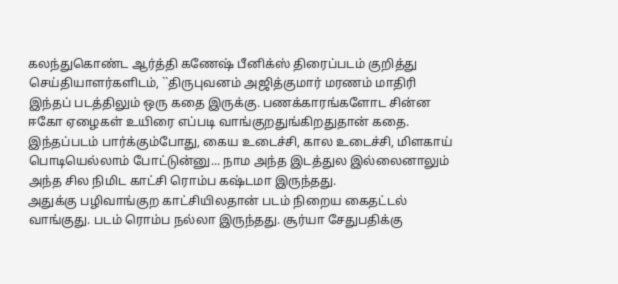கலந்துகொண்ட ஆர்த்தி கணேஷ் பீனிக்ஸ் திரைப்படம் குறித்து செய்தியாளர்களிடம், ``திருபுவனம் அஜித்குமார் மரணம் மாதிரி இந்தப் படத்திலும் ஒரு கதை இருக்கு. பணக்காரங்களோட சின்ன ஈகோ ஏழைகள் உயிரை எப்படி வாங்குறதுங்கிறதுதான் கதை. இந்தப்படம் பார்க்கும்போது, கைய உடைச்சி, கால உடைச்சி, மிளகாய் பொடியெல்லாம் போட்டுன்னு... நாம அந்த இடத்துல இல்லைனாலும் அந்த சில நிமிட காட்சி ரொம்ப கஷ்டமா இருந்தது.
அதுக்கு பழிவாங்குற காட்சியிலதான் படம் நிறைய கைதட்டல் வாங்குது. படம் ரொம்ப நல்லா இருந்தது. சூர்யா சேதுபதிக்கு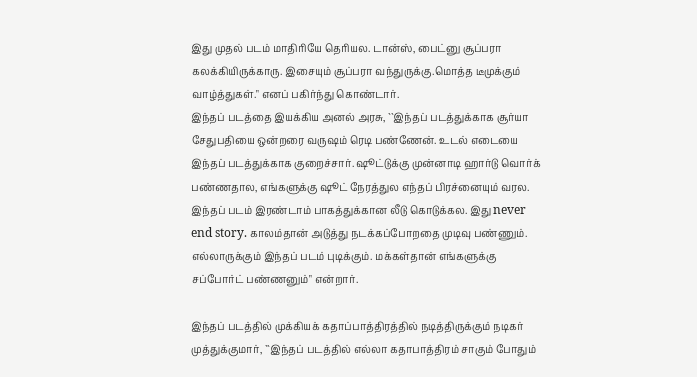இது முதல் படம் மாதிரியே தெரியல. டான்ஸ், பைட்னு சூப்பரா கலக்கியிருக்காரு. இசையும் சூப்பரா வந்துருக்கு.மொத்த டீமுக்கும் வாழ்த்துகள்." எனப் பகிர்ந்து கொண்டார்.
இந்தப் படத்தை இயக்கிய அனல் அரசு, ``இந்தப் படத்துக்காக சூர்யா சேதுபதியை ஒன்றரை வருஷம் ரெடி பண்ணேன். உடல் எடையை இந்தப் படத்துக்காக குறைச்சார். ஷூட்டுக்கு முன்னாடி ஹார்டு வொர்க் பண்ணதால, எங்களுக்கு ஷூட் நேரத்துல எந்தப் பிரச்னையும் வரல.
இந்தப் படம் இரண்டாம் பாகத்துக்கான லீடு கொடுக்கல. இது never end story. காலம்தான் அடுத்து நடக்கப்போறதை முடிவு பண்ணும். எல்லாருக்கும் இந்தப் படம் புடிக்கும். மக்கள்தான் எங்களுக்கு சப்போர்ட் பண்ணனும்" என்றார்.

இந்தப் படத்தில் முக்கியக் கதாப்பாத்திரத்தில் நடித்திருக்கும் நடிகர் முத்துக்குமார், ``இந்தப் படத்தில் எல்லா கதாபாத்திரம் சாகும் போதும்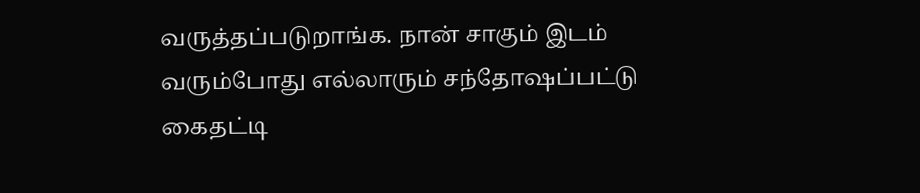வருத்தப்படுறாங்க. நான் சாகும் இடம் வரும்போது எல்லாரும் சந்தோஷப்பட்டு கைதட்டி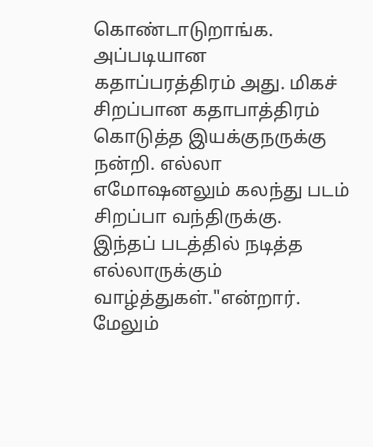கொண்டாடுறாங்க.
அப்படியான கதாப்பரத்திரம் அது. மிகச் சிறப்பான கதாபாத்திரம் கொடுத்த இயக்குநருக்கு நன்றி. எல்லா எமோஷனலும் கலந்து படம் சிறப்பா வந்திருக்கு. இந்தப் படத்தில் நடித்த எல்லாருக்கும் வாழ்த்துகள்."என்றார்.
மேலும்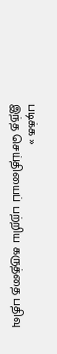படிக்க »
இந்த செய்தியைப் பற்றிய கருத்தை பதிவு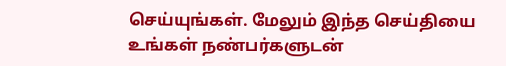செய்யுங்கள். மேலும் இந்த செய்தியை உங்கள் நண்பர்களுடன்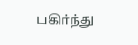பகிர்ந்து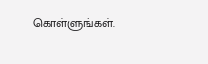கொள்ளுங்கள்.